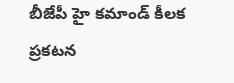బీజేపీ హై కమాండ్ కీలక ప్రకటన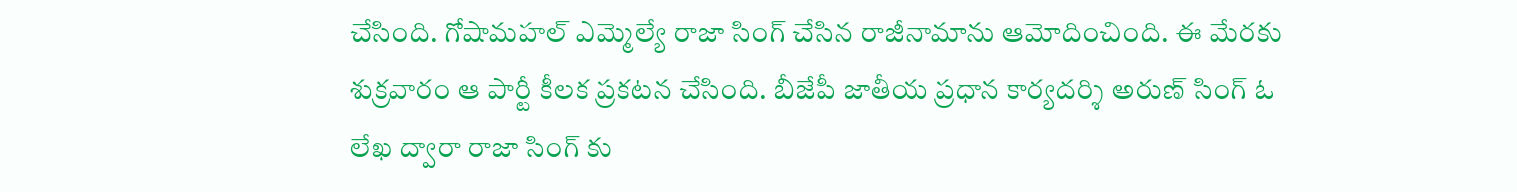చేసింది. గోషామహల్ ఎమ్మెల్యే రాజా సింగ్ చేసిన రాజీనామాను ఆమోదించింది. ఈ మేరకు శుక్రవారం ఆ పార్టీ కీలక ప్రకటన చేసింది. బీజేపీ జాతీయ ప్రధాన కార్యదర్శి అరుణ్ సింగ్ ఓ లేఖ ద్వారా రాజా సింగ్ కు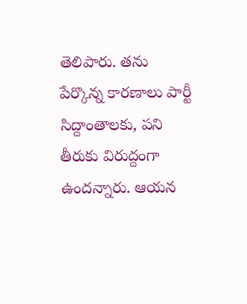తెలిపారు. తను పేర్కొన్న కారణాలు పార్టీ సిద్దాంతాలకు, పని తీరుకు విరుద్దంగా ఉందన్నారు. ఆయన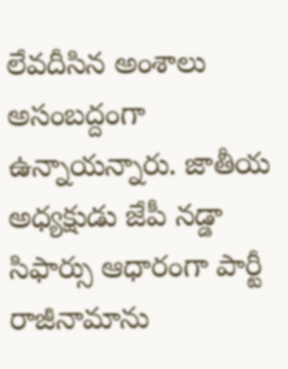లేవదీసిన అంశాలు అసంబద్దంగా ఉన్నాయన్నారు. జాతీయ అధ్యక్షుడు జేపీ నడ్డా సిఫార్సు ఆధారంగా పార్టీ రాజీనామాను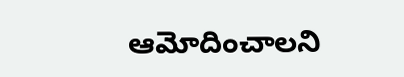ఆమోదించాలని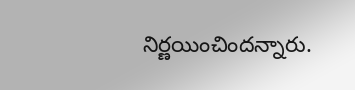నిర్ణయించిందన్నారు.